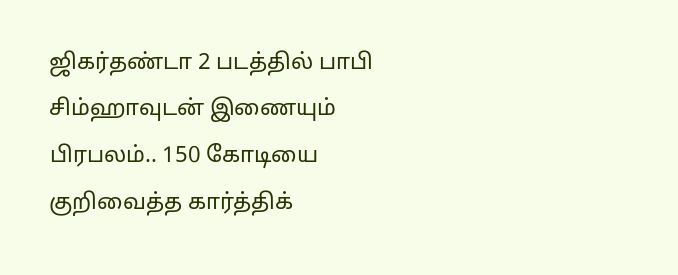ஜிகர்தண்டா 2 படத்தில் பாபி சிம்ஹாவுடன் இணையும் பிரபலம்.. 150 கோடியை குறிவைத்த கார்த்திக்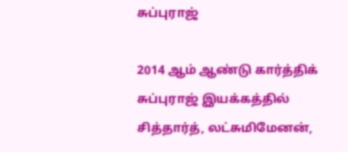சுப்புராஜ்

2014 ஆம் ஆண்டு கார்த்திக் சுப்புராஜ் இயக்கத்தில் சித்தார்த், லட்சுமிமேனன்,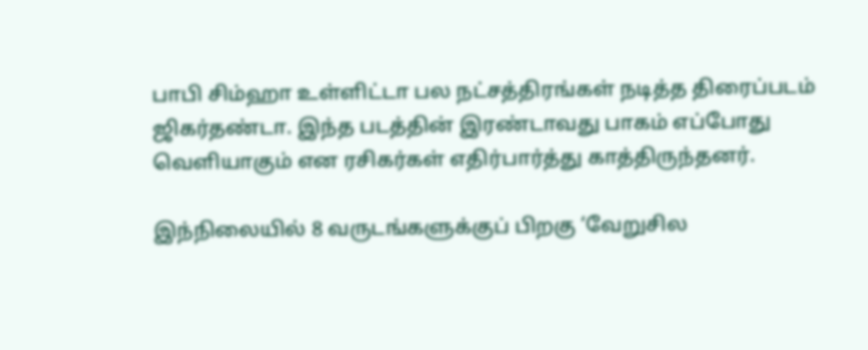பாபி சிம்ஹா உள்ளிட்டா பல நட்சத்திரங்கள் நடித்த திரைப்படம் ஜிகர்தண்டா. இந்த படத்தின் இரண்டாவது பாகம் எப்போது வெளியாகும் என ரசிகர்கள் எதிர்பார்த்து காத்திருந்தனர்.

இந்நிலையில் 8 வருடங்களுக்குப் பிறகு ‘வேறுசில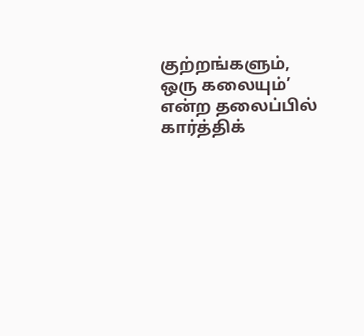குற்றங்களும், ஒரு கலையும்’ என்ற தலைப்பில் கார்த்திக்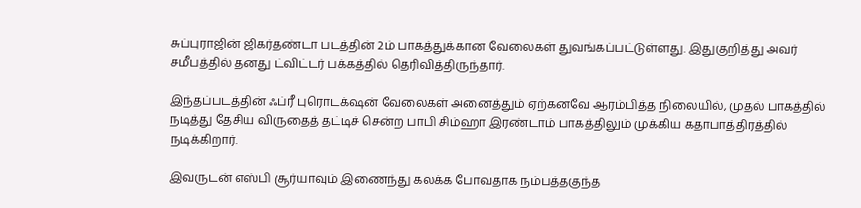சுப்புராஜின் ஜிகர்தண்டா படத்தின் 2ம் பாகத்துக்கான வேலைகள் துவங்கப்பட்டுள்ளது. இதுகுறித்து அவர் சமீபத்தில் தனது ட்விட்டர் பக்கத்தில் தெரிவித்திருந்தார்.

இந்தப்படத்தின் ஃப்ரீ புரொடக்‌ஷன் வேலைகள் அனைத்தும் ஏற்கனவே ஆரம்பித்த நிலையில், முதல் பாகத்தில் நடித்து தேசிய விருதைத் தட்டிச் சென்ற பாபி சிம்ஹா இரண்டாம் பாகத்திலும் முக்கிய கதாபாத்திரத்தில் நடிக்கிறார்.

இவருடன் எஸ்பி சூர்யாவும் இணைந்து கலக்க போவதாக நம்பத்தகுந்த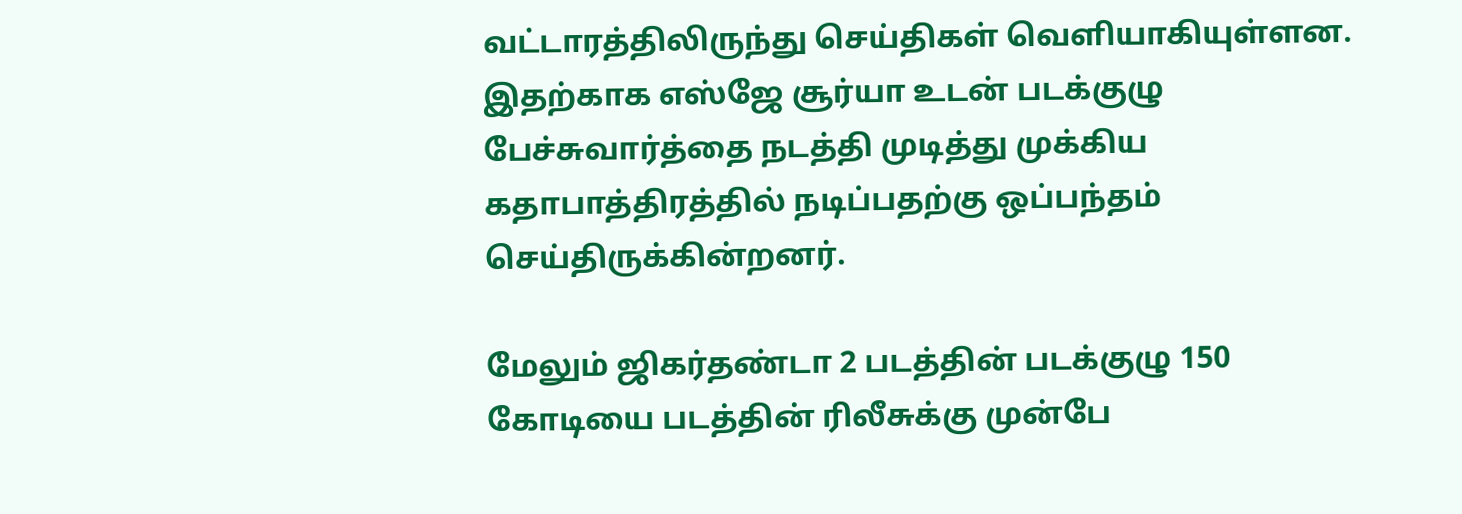வட்டாரத்திலிருந்து செய்திகள் வெளியாகியுள்ளன. இதற்காக எஸ்ஜே சூர்யா உடன் படக்குழு பேச்சுவார்த்தை நடத்தி முடித்து முக்கிய கதாபாத்திரத்தில் நடிப்பதற்கு ஒப்பந்தம் செய்திருக்கின்றனர்.

மேலும் ஜிகர்தண்டா 2 படத்தின் படக்குழு 150 கோடியை படத்தின் ரிலீசுக்கு முன்பே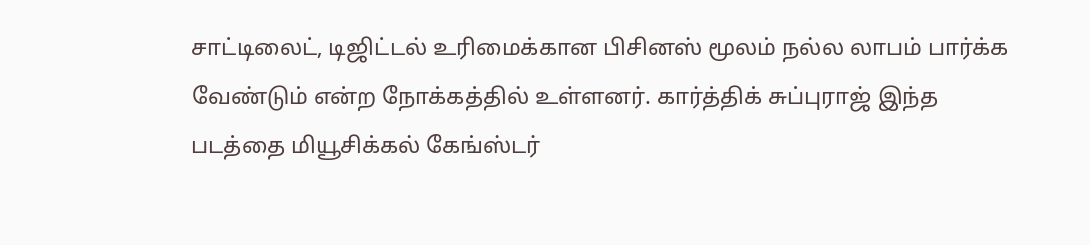சாட்டிலைட், டிஜிட்டல் உரிமைக்கான பிசினஸ் மூலம் நல்ல லாபம் பார்க்க வேண்டும் என்ற நோக்கத்தில் உள்ளனர். கார்த்திக் சுப்புராஜ் இந்த படத்தை மியூசிக்கல் கேங்ஸ்டர்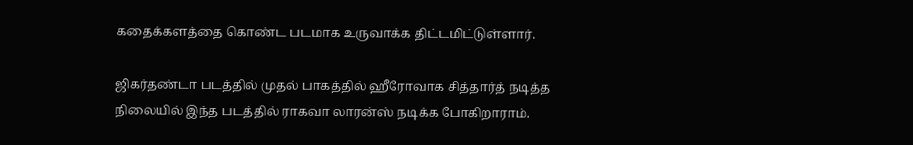கதைக்களத்தை கொண்ட படமாக உருவாக்க திட்டமிட்டுள்ளார்.

ஜிகர்தண்டா படத்தில் முதல் பாகத்தில் ஹீரோவாக சித்தார்த் நடித்த நிலையில் இந்த படத்தில் ராகவா லாரன்ஸ் நடிக்க போகிறாராம்.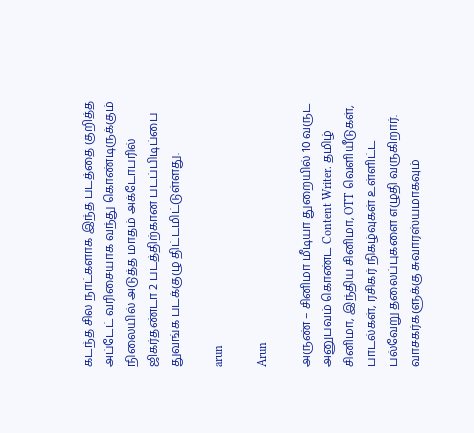கடந்த சில நாட்களாக இந்த படத்தை குறித்த அப்டேட் வரிசையாக வந்து கொண்டிருக்கும் நிலையில் அடுத்த மாதம் அக்டோபரில் ஜிகர்தண்டா 2 படத்திற்கான படப்பிடிப்பை துவங்க படக்குழு திட்டமிட்டுள்ளது.

arun

Arun

அருண் – சினிமா மீடியா துறையில் 10 வருட அனுபவம் கொண்ட Content Writer. தமிழ் சினிமா, இந்திய சினிமா, OTT வெளியீடுகள், பாடல்கள், ரசிகர் நிகழ்வுகள் உள்ளிட்ட பல்வேறு தலைப்புகளை எழுதி வருகிறார். வாசகர்களுக்கு சுவாரஸ்யமாகவும்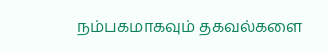நம்பகமாகவும் தகவல்களை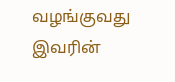வழங்குவது இவரின்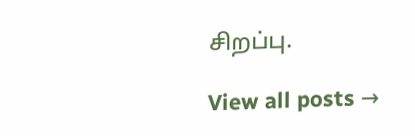சிறப்பு.

View all posts →